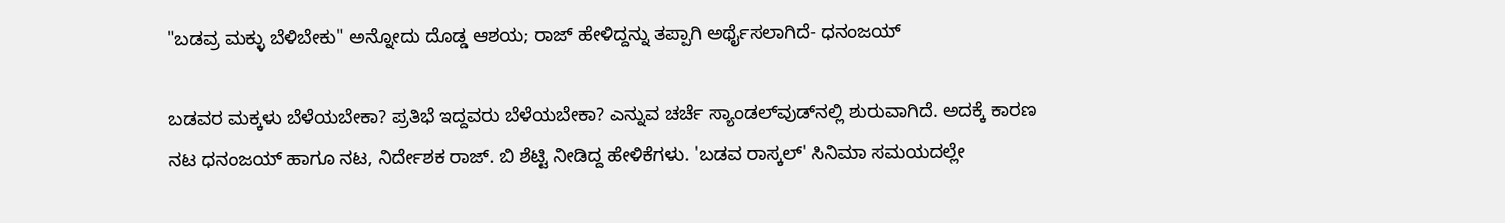"ಬಡವ್ರ ಮಕ್ಳು ಬೆಳಿಬೇಕು" ಅನ್ನೋದು ದೊಡ್ಡ ಆಶಯ; ರಾಜ್ ಹೇಳಿದ್ದನ್ನು ತಪ್ಪಾಗಿ ಅರ್ಥೈಸಲಾಗಿದೆ- ಧನಂಜಯ್

ಬಡವರ ಮಕ್ಕಳು ಬೆಳೆಯಬೇಕಾ? ಪ್ರತಿಭೆ ಇದ್ದವರು ಬೆಳೆಯಬೇಕಾ? ಎನ್ನುವ ಚರ್ಚೆ ಸ್ಯಾಂಡಲ್‌ವುಡ್‌ನಲ್ಲಿ ಶುರುವಾಗಿದೆ. ಅದಕ್ಕೆ ಕಾರಣ ನಟ ಧನಂಜಯ್ ಹಾಗೂ ನಟ, ನಿರ್ದೇಶಕ ರಾಜ್. ಬಿ ಶೆಟ್ಟಿ ನೀಡಿದ್ದ ಹೇಳಿಕೆಗಳು. 'ಬಡವ ರಾಸ್ಕಲ್' ಸಿನಿಮಾ ಸಮಯದಲ್ಲೇ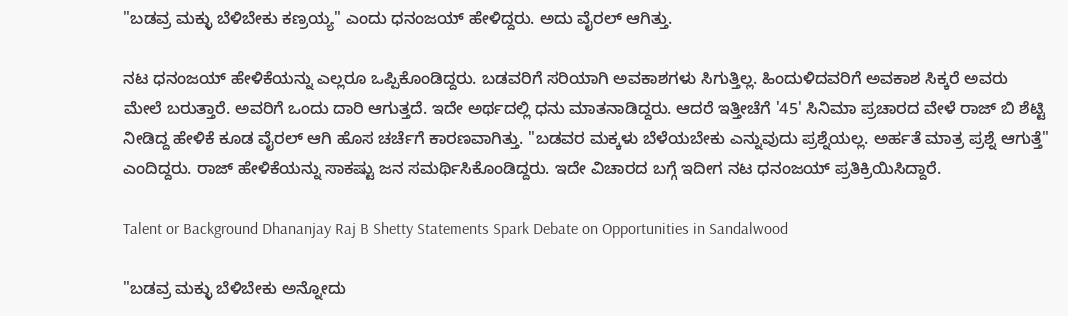"ಬಡವ್ರ ಮಕ್ಳು ಬೆಳಿಬೇಕು ಕಣ್ರಯ್ಯ" ಎಂದು ಧನಂಜಯ್ ಹೇಳಿದ್ದರು. ಅದು ವೈರಲ್ ಆಗಿತ್ತು.

ನಟ ಧನಂಜಯ್ ಹೇಳಿಕೆಯನ್ನು ಎಲ್ಲರೂ ಒಪ್ಪಿಕೊಂಡಿದ್ದರು. ಬಡವರಿಗೆ ಸರಿಯಾಗಿ ಅವಕಾಶಗಳು ಸಿಗುತ್ತಿಲ್ಲ. ಹಿಂದುಳಿದವರಿಗೆ ಅವಕಾಶ ಸಿಕ್ಕರೆ ಅವರು ಮೇಲೆ ಬರುತ್ತಾರೆ. ಅವರಿಗೆ ಒಂದು ದಾರಿ ಆಗುತ್ತದೆ. ಇದೇ ಅರ್ಥದಲ್ಲಿ ಧನು ಮಾತನಾಡಿದ್ದರು. ಆದರೆ ಇತ್ತೀಚೆಗೆ '45' ಸಿನಿಮಾ ಪ್ರಚಾರದ ವೇಳೆ ರಾಜ್‌ ಬಿ ಶೆಟ್ಟಿ ನೀಡಿದ್ದ ಹೇಳಿಕೆ ಕೂಡ ವೈರಲ್ ಆಗಿ ಹೊಸ ಚರ್ಚೆಗೆ ಕಾರಣವಾಗಿತ್ತು. "ಬಡವರ ಮಕ್ಕಳು ಬೆಳೆಯಬೇಕು ಎನ್ನುವುದು ಪ್ರಶ್ನೆಯಲ್ಲ. ಅರ್ಹತೆ ಮಾತ್ರ ಪ್ರಶ್ನೆ ಆಗುತ್ತೆ" ಎಂದಿದ್ದರು. ರಾಜ್ ಹೇಳಿಕೆಯನ್ನು ಸಾಕಷ್ಟು ಜನ ಸಮರ್ಥಿಸಿಕೊಂಡಿದ್ದರು. ಇದೇ ವಿಚಾರದ ಬಗ್ಗೆ ಇದೀಗ ನಟ ಧನಂಜಯ್ ಪ್ರತಿಕ್ರಿಯಿಸಿದ್ದಾರೆ.

Talent or Background Dhananjay Raj B Shetty Statements Spark Debate on Opportunities in Sandalwood

"ಬಡವ್ರ ಮಕ್ಳು ಬೆಳಿಬೇಕು ಅನ್ನೋದು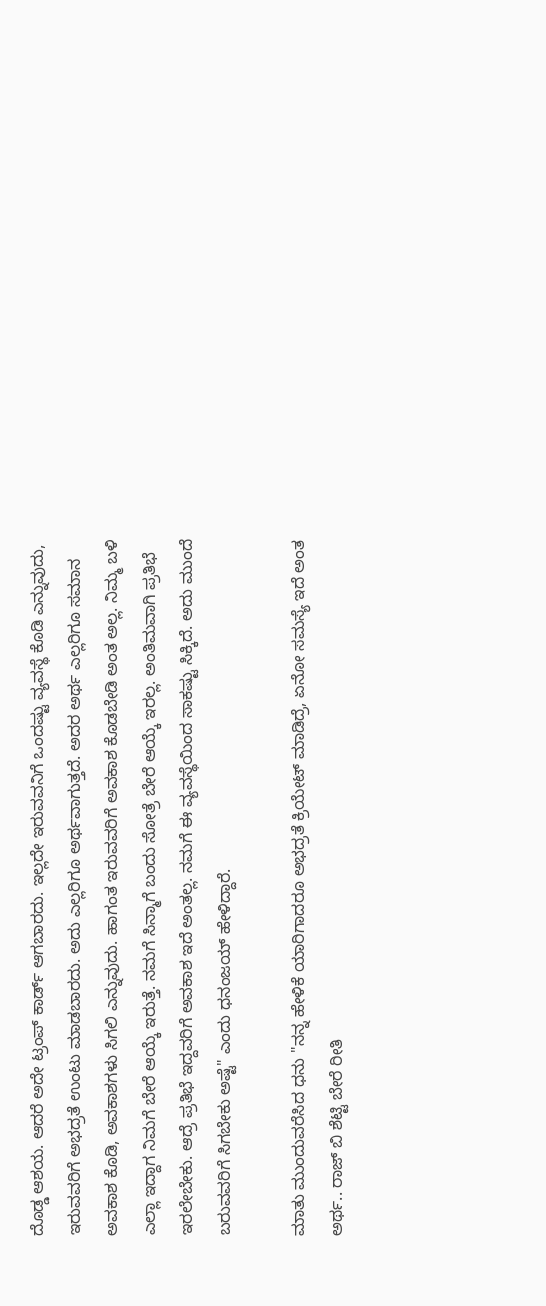ದೊಡ್ಡ ಆಶಯ. ಆದರೆ ಅದೇ ಟ್ರಂಪ್ ಕಾರ್ಡ್ ಆಗಬಾರದು. ಇಲ್ಲದೇ ಇರುವವನಿಗೆ ಒಂದಷ್ಟು ವ್ಯವಸ್ಥೆ ಕೊಡಿ ಎನ್ನುವುದು, ಇರುವವರಿಗೆ ಅಭದ್ರತೆ ಉಂಟು ಮಾಡಬಾರದು. ಅದು ಎಲ್ಲರಿಗೂ ಅರ್ಥವಾಗುತ್ತದೆ. ಅದರ ಅರ್ಥ ಎಲ್ಲರಿಗೂ ಸಮಾನ ಅವಕಾಶ ಕೊಡಿ, ಅವಕಾಶಗಳು ಸಿಗಲಿ ಎನ್ನುವುದು. ಹಾಗಂತ ಇರುವವರಿಗೆ ಅವಕಾಶ ಕೊಡಬೇಡಿ ಅಂತ ಅಲ್ಲ. ನಿಮ್ಮ ಬಳಿ ಎಲ್ಲಾ ಇದ್ದಾಗ ನಿಮಗೆ ಬೇರೆ ಆಯ್ಕೆ ಇರುತ್ತೆ. ನಮಗೆ ಸಿನ್ಮಾಗೆ ಬಂದು ಸೋತ್ರೆ ಬೇರೆ ಆಯ್ಕೆ ಇರಲ್ಲ. ಅಂತಿಮವಾಗಿ ಪ್ರತಿಭೆ ಇರಲೇಬೇಕು. ಆದ್ರೆ ಪ್ರತಿಭೆ ಇದ್ದವರಿಗೆ ಅವಕಾಶ ಇದೆ ಅಂತಲ್ಲ. ನಮಗೆ ಈ ವ್ಯವಸ್ಥೆಯಿಂದ ಸಾಕಷ್ಟು ಸಿಕ್ಕಿದೆ. ಅದು ಮುಂದೆ ಬರುವವರಿಗೆ ಸಿಗಬೇಕು ಅಷ್ಟೆ" ಎಂದು ಧನಂಜಯ್ ಹೇಳಿದ್ದಾರೆ.

ಮಾತು ಮುಂದುವರೆಸಿದ ಧನು "ನನ್ನ ಹೇಳಿಕೆ ಯಾರಿಗಾದರೂ ಅಭದ್ರತೆ ಕ್ರಿಯೇಟ್ ಮಾಡಿದ್ರೆ, ಏನೋ ಸಮಸ್ಯೆ ಇದೆ ಅಂತ ಅರ್ಥ.. ರಾಜ್ ಬಿ ಶೆಟ್ಟಿ ಬೇರೆ ರೀತಿ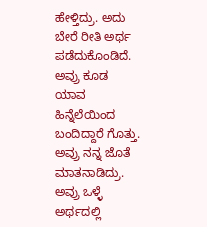ಹೇಳ್ತಿದ್ರು. ಅದು ಬೇರೆ ರೀತಿ ಅರ್ಥ ಪಡೆದುಕೊಂಡಿದೆ. ಅವ್ರು ಕೂಡ ಯಾವ ಹಿನ್ನೆಲೆಯಿಂದ ಬಂದಿದ್ದಾರೆ ಗೊತ್ತು. ಅವ್ರು ನನ್ನ ಜೊತೆ ಮಾತನಾಡಿದ್ರು. ಅವ್ರು ಒಳ್ಳೆ ಅರ್ಥದಲ್ಲಿ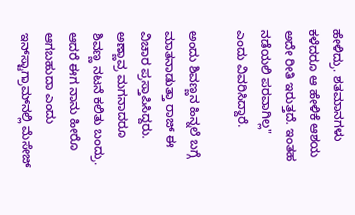ಹೇಳಿದ್ರು. ಶತಮಾನಗಳು ಕಳೆದರೂ ಆ ಹೇಳಿಕೆ ಆಶಯ ಅದೇ ರೀತಿ ಇರುತ್ತದೆ. ಇಂತಹ ನಡೆಯಲಿ ಪರವಾಗಿಲ್ಲ" ಎಂದು ವಿವರಿಸಿದ್ದಾರೆ.

ಅಂದು ಶಿವಣ್ಣನ ಹಿನ್ನಲೆ ಬಗ್ಗೆ ಮಾತನಾಡುತ್ತಾ ರಾಜ್ ಈ ವಿಚಾರ ಪ್ರಸ್ತಾಪಿಸಿದ್ದರು. ಅಣ್ಣಾವ್ರ ಮಗನಾದರೂ ಶಿವಣ್ಣ ನಟನೆ ಕಲಿತು ಬಂದ್ರು. ಆದರೆ ಈಗ ನಾನು ಹೀರೊ ಆಗಬಹುದಾ ಎಂದು ಇನ್‌ಸ್ಟಾಗ್ರಾಮ್‌ನಲ್ಲಿ ಮೆಸೇಜ್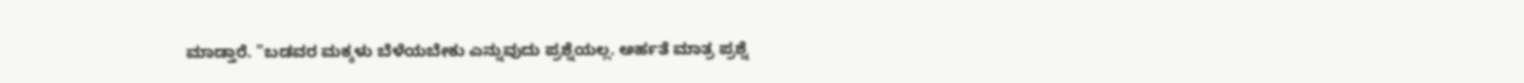ಮಾಡ್ತಾರೆ. "ಬಡವರ ಮಕ್ಕಳು ಬೆಳೆಯಬೇಕು ಎನ್ನುವುದು ಪ್ರಶ್ನೆಯಲ್ಲ. ಅರ್ಹತೆ ಮಾತ್ರ ಪ್ರಶ್ನೆ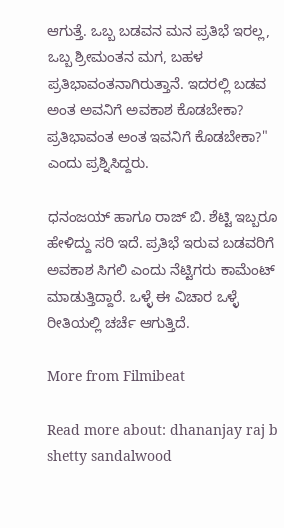ಆಗುತ್ತೆ. ಒಬ್ಬ ಬಡವನ ಮನ ಪ್ರತಿಭೆ ಇರಲ್ಲ, ಒಬ್ಬ ಶ್ರೀಮಂತನ ಮಗ, ಬಹಳ ಪ್ರತಿಭಾವಂತನಾಗಿರುತ್ತಾನೆ. ಇದರಲ್ಲಿ ಬಡವ ಅಂತ ಅವನಿಗೆ ಅವಕಾಶ ಕೊಡಬೇಕಾ? ಪ್ರತಿಭಾವಂತ ಅಂತ ಇವನಿಗೆ ಕೊಡಬೇಕಾ?" ಎಂದು ಪ್ರಶ್ನಿಸಿದ್ದರು.

ಧನಂಜಯ್ ಹಾಗೂ ರಾಜ್ ಬಿ. ಶೆಟ್ಟಿ ಇಬ್ಬರೂ ಹೇಳಿದ್ದು ಸರಿ ಇದೆ. ಪ್ರತಿಭೆ ಇರುವ ಬಡವರಿಗೆ ಅವಕಾಶ ಸಿಗಲಿ ಎಂದು ನೆಟ್ಟಿಗರು ಕಾಮೆಂಟ್ ಮಾಡುತ್ತಿದ್ದಾರೆ. ಒಳ್ಳೆ ಈ ವಿಚಾರ ಒಳ್ಳೆ ರೀತಿಯಲ್ಲಿ ಚರ್ಚೆ ಆಗುತ್ತಿದೆ.

More from Filmibeat

Read more about: dhananjay raj b shetty sandalwood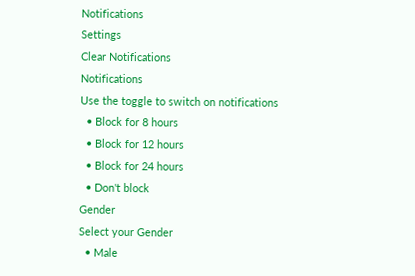Notifications
Settings
Clear Notifications
Notifications
Use the toggle to switch on notifications
  • Block for 8 hours
  • Block for 12 hours
  • Block for 24 hours
  • Don't block
Gender
Select your Gender
  • Male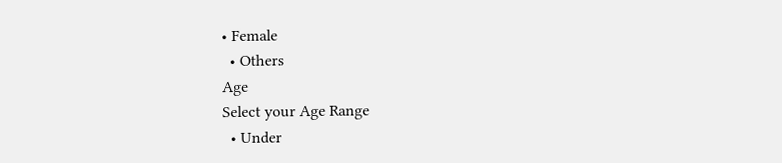• Female
  • Others
Age
Select your Age Range
  • Under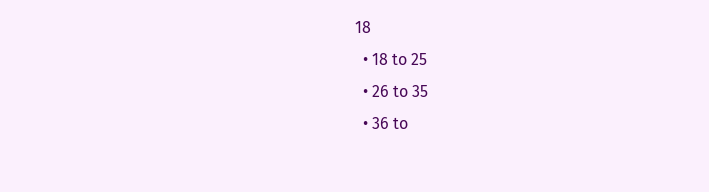18
  • 18 to 25
  • 26 to 35
  • 36 to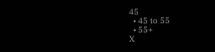45
  • 45 to 55
  • 55+
X